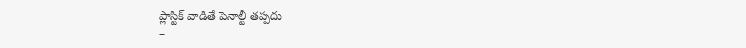ప్లాస్టిక్ వాడితే పెనాల్టీ తప్పదు
–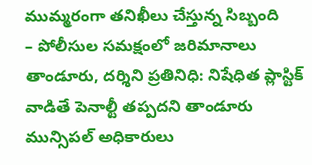ముమ్మరంగా తనిఖీలు చేస్తున్న సిబ్బంది
– పోలీసుల సమక్షంలో జరిమానాలు
తాండూరు, దర్శిని ప్రతినిధి: నిషేధిత ప్లాస్టిక్ వాడితే పెనాల్టీ తప్పదని తాండూరు మున్సిపల్ అధికారులు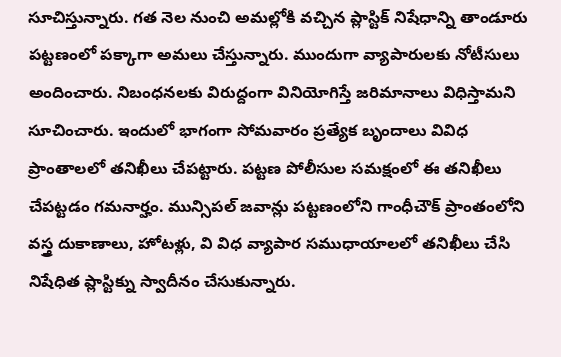సూచిస్తున్నారు. గత నెల నుంచి అమల్లోకి వచ్చిన ప్లాస్టిక్ నిషేధాన్ని తాండూరు పట్టణంలో పక్కాగా అమలు చేస్తున్నారు. ముందుగా వ్యాపారులకు నోటీసులు అందించారు. నిబంధనలకు విరుద్దంగా వినియోగిస్తే జరిమానాలు విధిస్తామని సూచించారు. ఇందులో భాగంగా సోమవారం ప్రత్యేక బృందాలు వివిధ ప్రాంతాలలో తనిఖీలు చేపట్టారు. పట్టణ పోలీసుల సమక్షంలో ఈ తనిఖీలు చేపట్టడం గమనార్హం. మున్సిపల్ జవాన్లు పట్టణంలోని గాంధీచౌక్ ప్రాంతంలోని వస్త్ర దుకాణాలు, హోటళ్లు, వి విధ వ్యాపార సముధాయాలలో తనిఖీలు చేసి నిషేధిత ప్లాస్టిక్ను స్వాదీనం చేసుకున్నారు.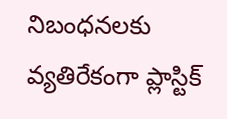నిబంధనలకు వ్యతిరేకంగా ప్లాస్టిక్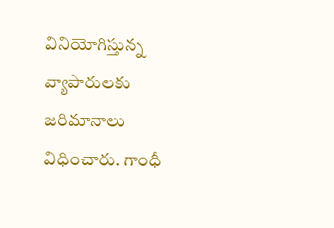వినియోగిస్తున్న వ్యాపారులకు జరిమానాలు విధించారు. గాంధీ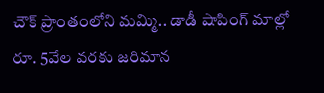చౌక్ ప్రాంతంలోని మమ్మి.. డాడీ షాపింగ్ మాల్లో రూ. 5వేల వరకు జరిమాన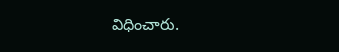విధించారు.